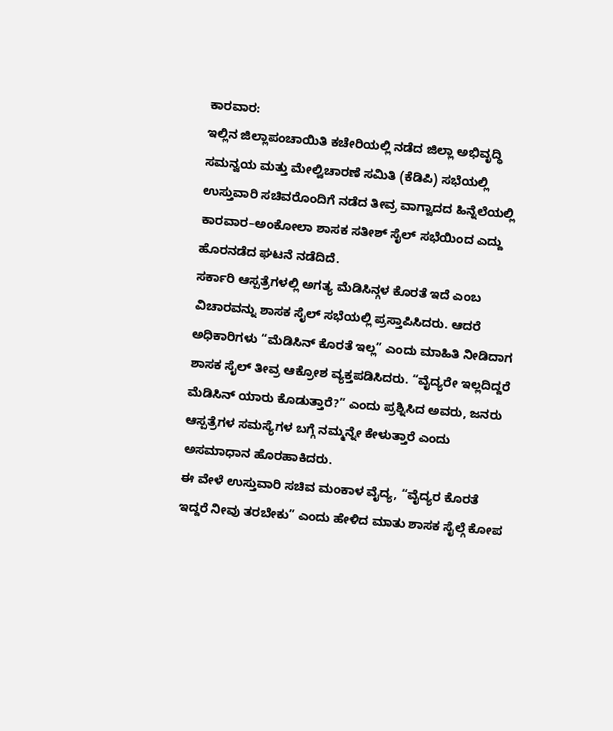ಕಾರವಾರ:
ಇಲ್ಲಿನ ಜಿಲ್ಲಾಪಂಚಾಯಿತಿ ಕಚೇರಿಯಲ್ಲಿ ನಡೆದ ಜಿಲ್ಲಾ ಅಭಿವೃದ್ಧಿ ಸಮನ್ವಯ ಮತ್ತು ಮೇಲ್ವಿಚಾರಣೆ ಸಮಿತಿ (ಕೆಡಿಪಿ) ಸಭೆಯಲ್ಲಿ ಉಸ್ತುವಾರಿ ಸಚಿವರೊಂದಿಗೆ ನಡೆದ ತೀವ್ರ ವಾಗ್ವಾದದ ಹಿನ್ನೆಲೆಯಲ್ಲಿ ಕಾರವಾರ–ಅಂಕೋಲಾ ಶಾಸಕ ಸತೀಶ್ ಸೈಲ್ ಸಭೆಯಿಂದ ಎದ್ದು ಹೊರನಡೆದ ಘಟನೆ ನಡೆದಿದೆ.
ಸರ್ಕಾರಿ ಆಸ್ಪತ್ರೆಗಳಲ್ಲಿ ಅಗತ್ಯ ಮೆಡಿಸಿನ್ಗಳ ಕೊರತೆ ಇದೆ ಎಂಬ ವಿಚಾರವನ್ನು ಶಾಸಕ ಸೈಲ್ ಸಭೆಯಲ್ಲಿ ಪ್ರಸ್ತಾಪಿಸಿದರು. ಆದರೆ ಅಧಿಕಾರಿಗಳು “ಮೆಡಿಸಿನ್ ಕೊರತೆ ಇಲ್ಲ” ಎಂದು ಮಾಹಿತಿ ನೀಡಿದಾಗ ಶಾಸಕ ಸೈಲ್ ತೀವ್ರ ಆಕ್ರೋಶ ವ್ಯಕ್ತಪಡಿಸಿದರು. “ವೈದ್ಯರೇ ಇಲ್ಲದಿದ್ದರೆ ಮೆಡಿಸಿನ್ ಯಾರು ಕೊಡುತ್ತಾರೆ?” ಎಂದು ಪ್ರಶ್ನಿಸಿದ ಅವರು, ಜನರು ಆಸ್ಪತ್ರೆಗಳ ಸಮಸ್ಯೆಗಳ ಬಗ್ಗೆ ನಮ್ಮನ್ನೇ ಕೇಳುತ್ತಾರೆ ಎಂದು ಅಸಮಾಧಾನ ಹೊರಹಾಕಿದರು.
ಈ ವೇಳೆ ಉಸ್ತುವಾರಿ ಸಚಿವ ಮಂಕಾಳ ವೈದ್ಯ, “ವೈದ್ಯರ ಕೊರತೆ ಇದ್ದರೆ ನೀವು ತರಬೇಕು” ಎಂದು ಹೇಳಿದ ಮಾತು ಶಾಸಕ ಸೈಲ್ಗೆ ಕೋಪ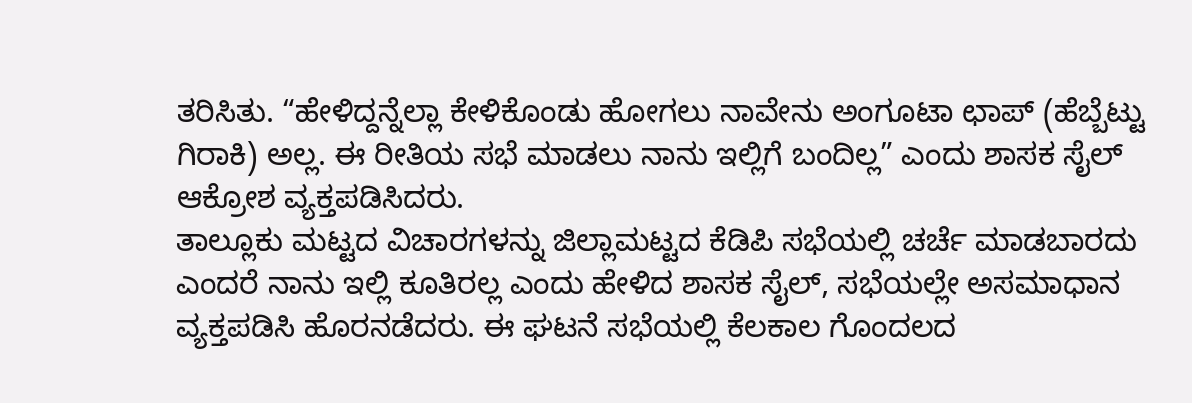ತರಿಸಿತು. “ಹೇಳಿದ್ದನ್ನೆಲ್ಲಾ ಕೇಳಿಕೊಂಡು ಹೋಗಲು ನಾವೇನು ಅಂಗೂಟಾ ಛಾಪ್ (ಹೆಬ್ಬೆಟ್ಟು ಗಿರಾಕಿ) ಅಲ್ಲ. ಈ ರೀತಿಯ ಸಭೆ ಮಾಡಲು ನಾನು ಇಲ್ಲಿಗೆ ಬಂದಿಲ್ಲ” ಎಂದು ಶಾಸಕ ಸೈಲ್ ಆಕ್ರೋಶ ವ್ಯಕ್ತಪಡಿಸಿದರು.
ತಾಲ್ಲೂಕು ಮಟ್ಟದ ವಿಚಾರಗಳನ್ನು ಜಿಲ್ಲಾಮಟ್ಟದ ಕೆಡಿಪಿ ಸಭೆಯಲ್ಲಿ ಚರ್ಚೆ ಮಾಡಬಾರದು ಎಂದರೆ ನಾನು ಇಲ್ಲಿ ಕೂತಿರಲ್ಲ ಎಂದು ಹೇಳಿದ ಶಾಸಕ ಸೈಲ್, ಸಭೆಯಲ್ಲೇ ಅಸಮಾಧಾನ ವ್ಯಕ್ತಪಡಿಸಿ ಹೊರನಡೆದರು. ಈ ಘಟನೆ ಸಭೆಯಲ್ಲಿ ಕೆಲಕಾಲ ಗೊಂದಲದ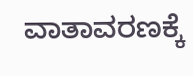ವಾತಾವರಣಕ್ಕೆ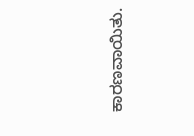ಕಾರಣವಾಯಿತು.